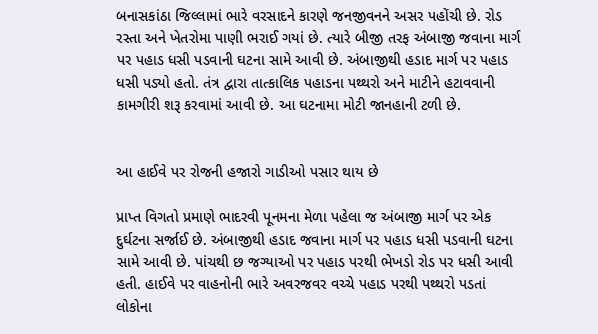બનાસકાંઠા જિલ્લામાં ભારે વરસાદને કારણે જનજીવનને અસર પહોંચી છે. રોડ રસ્તા અને ખેતરોમા પાણી ભરાઈ ગયાં છે. ત્યારે બીજી તરફ અંબાજી જવાના માર્ગ પર પહાડ ધસી પડવાની ઘટના સામે આવી છે. અંબાજીથી હડાદ માર્ગ પર પહાડ ધસી પડ્યો હતો. તંત્ર દ્વારા તાત્કાલિક પહાડના પથ્થરો અને માટીને હટાવવાની કામગીરી શરૂ કરવામાં આવી છે. આ ઘટનામા મોટી જાનહાની ટળી છે.


આ હાઈવે પર રોજની હજારો ગાડીઓ પસાર થાય છે

પ્રાપ્ત વિગતો પ્રમાણે ભાદરવી પૂનમના મેળા પહેલા જ અંબાજી માર્ગ પર એક દુર્ઘટના સર્જાઈ છે. અંબાજીથી હડાદ જવાના માર્ગ પર પહાડ ધસી પડવાની ઘટના સામે આવી છે. પાંચથી છ જગ્યાઓ પર પહાડ પરથી ભેખડો રોડ પર ધસી આવી હતી. હાઈવે પર વાહનોની ભારે અવરજવર વચ્ચે પહાડ પરથી પથ્થરો પડતાં લોકોના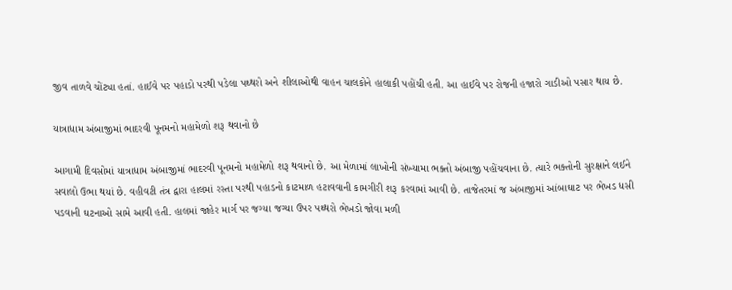જીવ તાળવે ચોંટ્યા હતાં. હાઈવે પર પહાડો પરથી પડેલા પથ્થરો અને શીલાઓથી વાહન ચાલકોને હાલાકી પહોંચી હતી. આ હાઈવે પર રોજની હજારો ગાડીઓ પસાર થાય છે.

યાત્રાધામ અંબાજીમાં ભાદરવી પૂનમનો મહામેળો શરૂ થવાનો છે

આગામી દિવસોમાં યાત્રાધામ અંબાજીમાં ભાદરવી પૂનમનો મહામેળો શરૂ થવાનો છે. આ મેળામાં લાખોની સંખ્યામા ભક્તો અંબાજી પહોંચવાના છે. ત્યારે ભક્તોની સુરક્ષાને લઈને સવાલો ઉભા થયાં છે. વહીવટી તંત્ર દ્વારા હાલમાં રસ્તા પરથી પહાડનો કાટમાળ હટાવવાની કામગીરી શરૂ કરવામાં આવી છે. તાજેતરમાં જ અંબાજીમાં આંબાઘાટ પર ભેખડ ધસી પડવાની ઘટનાઓ સામે આવી હતી. હાલમાં જાહેર માર્ગ પર જગ્યા જગ્યા ઉપર પથ્થરો ભેખડો જોવા મળી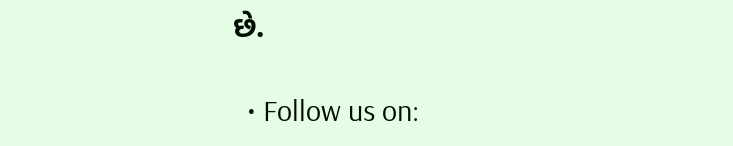છે.

  • Follow us on: